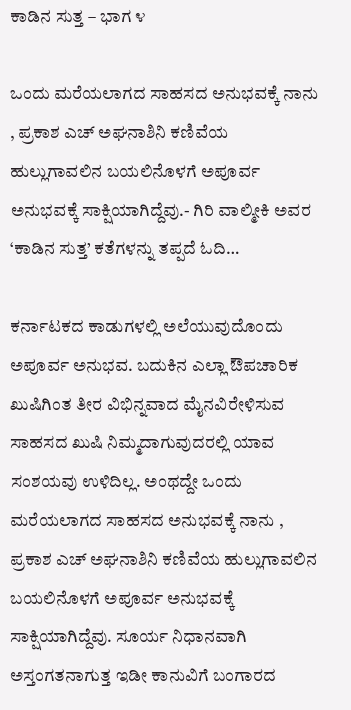ಕಾಡಿನ ಸುತ್ತ – ಭಾಗ ೪

ಒಂದು ಮರೆಯಲಾಗದ ಸಾಹಸದ ಅನುಭವಕ್ಕೆ ನಾನು , ಪ್ರಕಾಶ ಎಚ್ ಅಘನಾಶಿನಿ ಕಣಿವೆಯ ಹುಲ್ಲುಗಾವಲಿನ ಬಯಲಿನೊಳಗೆ ಅಪೂರ್ವ ಅನುಭವಕ್ಕೆ ಸಾಕ್ಷಿಯಾಗಿದ್ದೆವು.- ಗಿರಿ ವಾಲ್ಮೀಕಿ ಅವರ ‘ಕಾಡಿನ ಸುತ್ತ’ ಕತೆಗಳನ್ನು ತಪ್ಪದೆ ಓದಿ…

ಕರ್ನಾಟಕದ ಕಾಡುಗಳಲ್ಲಿ ಅಲೆಯುವುದೊಂದು ಅಪೂರ್ವ ಅನುಭವ. ಬದುಕಿನ ಎಲ್ಲಾ ಔಪಚಾರಿಕ ಖುಷಿಗಿಂತ ತೀರ ವಿಭಿನ್ನವಾದ ಮೈನವಿರೇಳಿಸುವ ಸಾಹಸದ ಖುಷಿ ನಿಮ್ಮದಾಗುವುದರಲ್ಲಿ ಯಾವ ಸಂಶಯವು ಉಳಿದಿಲ್ಲ. ಅಂಥದ್ದೇ ಒಂದು ಮರೆಯಲಾಗದ ಸಾಹಸದ ಅನುಭವಕ್ಕೆ ನಾನು , ಪ್ರಕಾಶ ಎಚ್ ಅಘನಾಶಿನಿ ಕಣಿವೆಯ ಹುಲ್ಲುಗಾವಲಿನ ಬಯಲಿನೊಳಗೆ ಅಪೂರ್ವ ಅನುಭವಕ್ಕೆ ಸಾಕ್ಷಿಯಾಗಿದ್ದೆವು. ಸೂರ್ಯ ನಿಧಾನವಾಗಿ ಅಸ್ತಂಗತನಾಗುತ್ತ ಇಡೀ ಕಾನುವಿಗೆ ಬಂಗಾರದ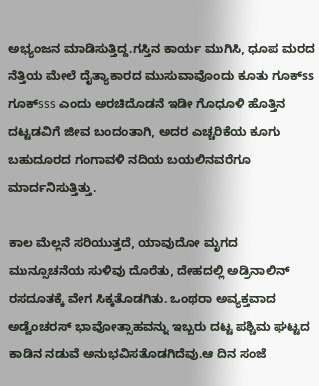ಅಭ್ಯಂಜನ ಮಾಡಿಸುತ್ತಿದ್ದ.ಗಸ್ತಿನ ಕಾರ್ಯ ಮುಗಿಸಿ, ಧೂಪ ಮರದ ನೆತ್ತಿಯ ಮೇಲೆ ದೈತ್ಯಾಕಾರದ ಮುಸುವಾವೊಂದು ಕೂತು ಗೂಕ್ss ಗೂಕ್sss ಎಂದು ಅರಚಿದೊಡನೆ ಇಡೀ ಗೊಧೂಳಿ ಹೊತ್ತಿನ ದಟ್ಟಡವಿಗೆ ಜೀವ ಬಂದಂತಾಗಿ, ಅದರ ಎಚ್ಚರಿಕೆಯ ಕೂಗು ಬಹುದೂರದ ಗಂಗಾವಳಿ ನದಿಯ ಬಯಲಿನವರೆಗೂ ಮಾರ್ದನಿಸುತ್ತಿತ್ತು.

ಕಾಲ ಮೆಲ್ಲನೆ ಸರಿಯುತ್ತದೆ, ಯಾವುದೋ ಮೃಗದ ಮುನ್ಸೂಚನೆಯ ಸುಳಿವು ದೊರೆತು, ದೇಹದಲ್ಲಿ ಅಡ್ರಿನಾಲಿನ್ ರಸದೂತಕ್ಕೆ ವೇಗ ಸಿಕ್ಕತೊಡಗಿತು. ಒಂಥರಾ ಅವ್ಯಕ್ತವಾದ ಅಡ್ವೆಂಚರಸ್ ಭಾವೋತ್ಸಾಹವನ್ನು ಇಬ್ಬರು ದಟ್ಟ ಪಶ್ಚಿಮ ಘಟ್ಟದ ಕಾಡಿನ ನಡುವೆ ಅನುಭವಿಸತೊಡಗಿದೆವು.ಆ ದಿನ ಸಂಜೆ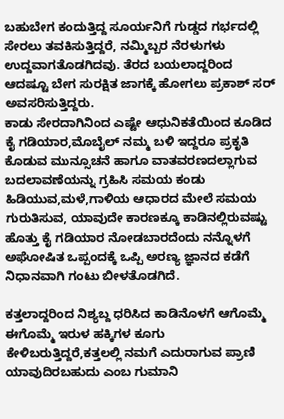ಬಹುಬೇಗ ಕಂದುತ್ತಿದ್ದ ಸೂರ್ಯನಿಗೆ ಗುಡ್ಡದ ಗರ್ಭದಲ್ಲಿ ಸೇರಲು ತವಕಿಸುತ್ತಿದ್ದರೆ, ನಮ್ಮಿಬ್ಬರ ನೆರಳುಗಳು ಉದ್ದವಾಗತೊಡಗಿದವು. ತೆರದ ಬಯಲಾದ್ದರಿಂದ ಆದಷ್ಟೂ ಬೇಗ ಸುರಕ್ಷಿತ ಜಾಗಕ್ಕೆ ಹೋಗಲು ಪ್ರಕಾಶ್ ಸರ್ ಅವಸರಿಸುತ್ತಿದ್ದರು.
ಕಾಡು ಸೇರದಾಗಿನಿಂದ ಎಷ್ಟೇ ಆಧುನಿಕತೆಯಿಂದ ಕೂಡಿದ ಕೈ ಗಡಿಯಾರ,ಮೊಬೈಲ್ ನಮ್ಮ ಬಳಿ ಇದ್ದರೂ ಪ್ರಕೃತಿ ಕೊಡುವ ಮುನ್ಸೂಚನೆ ಹಾಗೂ ವಾತವರಣದಲ್ಲಾಗುವ ಬದಲಾವಣೆಯನ್ನು ಗ್ರಹಿಸಿ ಸಮಯ ಕಂಡು ಹಿಡಿಯುವ,ಮಳೆ,ಗಾಳಿಯ ಆಧಾರದ ಮೇಲೆ ಸಮಯ ಗುರುತಿಸುವ, ಯಾವುದೇ ಕಾರಣಕ್ಕೂ ಕಾಡಿನಲ್ಲಿರುವಷ್ಟು ಹೊತ್ತು ಕೈ ಗಡಿಯಾರ ನೋಡಬಾರದೆಂದು ನನ್ನೊಳಗೆ ಅಘೋಷಿತ ಒಪ್ಪಂದಕ್ಕೆ ಒಪ್ಪಿ ಅರಣ್ಯ ಜ್ಞಾನದ ಕಡೆಗೆ ನಿಧಾನವಾಗಿ ಗಂಟು ಬೀಳತೊಡಗಿದೆ.

ಕತ್ತಲಾದ್ದರಿಂದ ನಿಶ್ಯಬ್ದ ಧರಿಸಿದ ಕಾಡಿನೊಳಗೆ ಆಗೊಮ್ಮೆ ಈಗೊಮ್ಮೆ ಇರುಳ ಹಕ್ಕಿಗಳ ಕೂಗು ಕೇಳಿಬರುತ್ತಿದ್ದರೆ,ಕತ್ತಲಲ್ಲಿ ನಮಗೆ ಎದುರಾಗುವ ಪ್ರಾಣಿ ಯಾವುದಿರಬಹುದು ಎಂಬ ಗುಮಾನಿ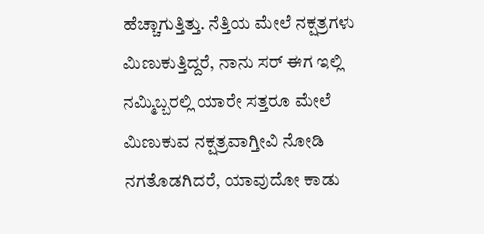ಹೆಚ್ಚಾಗುತ್ತಿತ್ತು. ನೆತ್ತಿಯ ಮೇಲೆ ನಕ್ಷತ್ರಗಳು ಮಿಣುಕುತ್ತಿದ್ದರೆ, ನಾನು ಸರ್ ಈಗ ಇಲ್ಲಿ ನಮ್ಮಿಬ್ಬರಲ್ಲಿ ಯಾರೇ ಸತ್ತರೂ ಮೇಲೆ ಮಿಣುಕುವ ನಕ್ಷತ್ರವಾಗ್ತೀವಿ ನೋಡಿ ನಗತೊಡಗಿದರೆ, ಯಾವುದೋ ಕಾಡು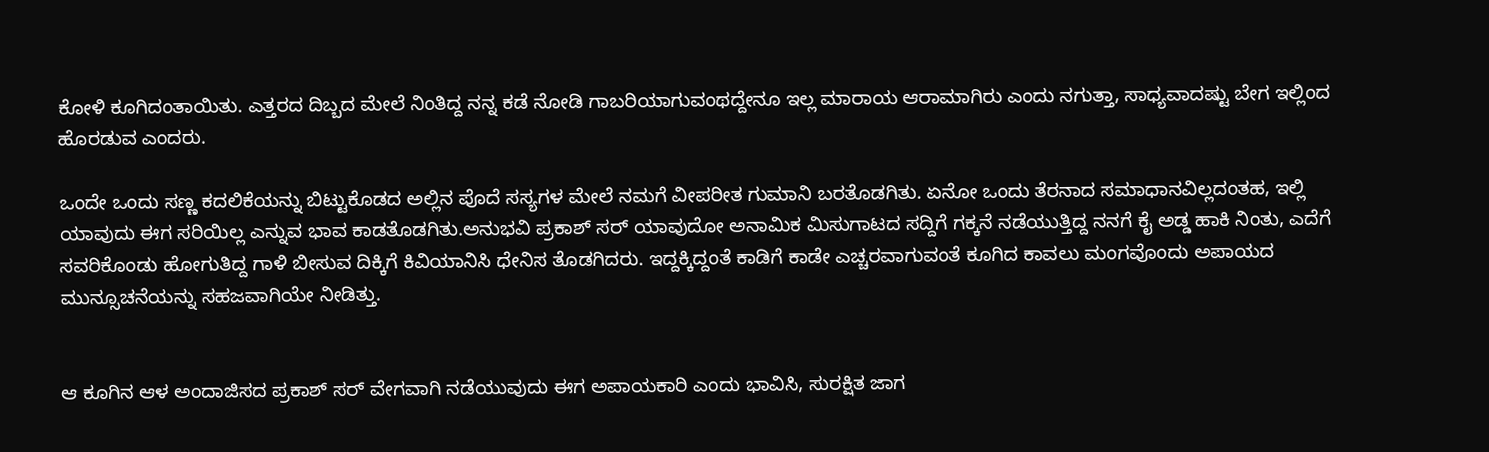ಕೋಳಿ ಕೂಗಿದಂತಾಯಿತು. ಎತ್ತರದ ದಿಬ್ಬದ ಮೇಲೆ ನಿಂತಿದ್ದ ನನ್ನ ಕಡೆ ನೋಡಿ ಗಾಬರಿಯಾಗುವಂಥದ್ದೇನೂ ಇಲ್ಲ ಮಾರಾಯ ಆರಾಮಾಗಿರು ಎಂದು ನಗುತ್ತಾ, ಸಾಧ್ಯವಾದಷ್ಟು ಬೇಗ ಇಲ್ಲಿಂದ ಹೊರಡುವ ಎಂದರು.

ಒಂದೇ ಒಂದು ಸಣ್ಣ ಕದಲಿಕೆಯನ್ನು ಬಿಟ್ಟುಕೊಡದ ಅಲ್ಲಿನ ಪೊದೆ ಸಸ್ಯಗಳ ಮೇಲೆ ನಮಗೆ ವೀಪರೀತ ಗುಮಾನಿ ಬರತೊಡಗಿತು. ಏನೋ ಒಂದು ತೆರನಾದ ಸಮಾಧಾನವಿಲ್ಲದಂತಹ, ಇಲ್ಲಿ ಯಾವುದು ಈಗ ಸರಿಯಿಲ್ಲ ಎನ್ನುವ ಭಾವ ಕಾಡತೊಡಗಿತು.ಅನುಭವಿ ಪ್ರಕಾಶ್ ಸರ್ ಯಾವುದೋ ಅನಾಮಿಕ ಮಿಸುಗಾಟದ ಸದ್ದಿಗೆ ಗಕ್ಕನೆ ನಡೆಯುತ್ತಿದ್ದ ನನಗೆ ಕೈ ಅಡ್ಡ ಹಾಕಿ ನಿಂತು, ಎದೆಗೆ ಸವರಿಕೊಂಡು ಹೋಗುತಿದ್ದ ಗಾಳಿ ಬೀಸುವ ದಿಕ್ಕಿಗೆ ಕಿವಿಯಾನಿಸಿ ಧೇನಿಸ ತೊಡಗಿದರು. ಇದ್ದಕ್ಕಿದ್ದಂತೆ ಕಾಡಿಗೆ ಕಾಡೇ ಎಚ್ಚರವಾಗುವಂತೆ ಕೂಗಿದ ಕಾವಲು ಮಂಗವೊಂದು ಅಪಾಯದ ಮುನ್ಸೂಚನೆಯನ್ನು ಸಹಜವಾಗಿಯೇ ನೀಡಿತ್ತು.


ಆ ಕೂಗಿನ ಆಳ ಅಂದಾಜಿಸದ ಪ್ರಕಾಶ್ ಸರ್ ವೇಗವಾಗಿ ನಡೆಯುವುದು ಈಗ ಅಪಾಯಕಾರಿ ಎಂದು ಭಾವಿಸಿ, ಸುರಕ್ಷಿತ ಜಾಗ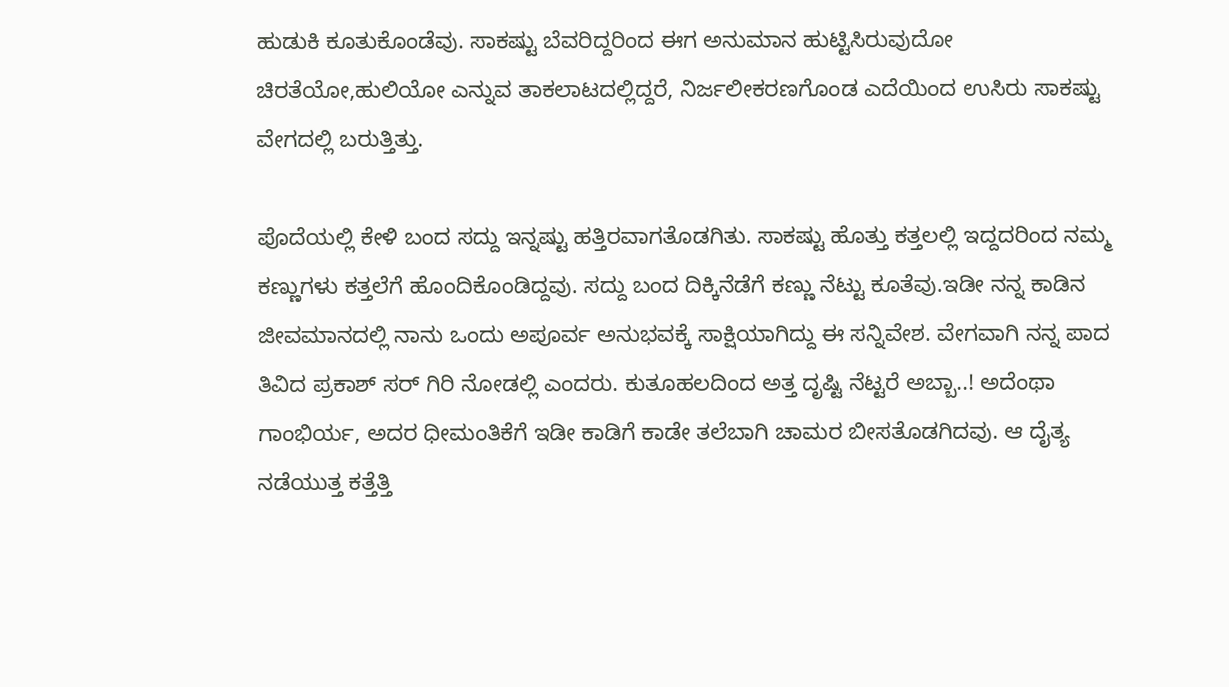ಹುಡುಕಿ ಕೂತುಕೊಂಡೆವು. ಸಾಕಷ್ಟು ಬೆವರಿದ್ದರಿಂದ ಈಗ ಅನುಮಾನ ಹುಟ್ಟಿಸಿರುವುದೋ ಚಿರತೆಯೋ,ಹುಲಿಯೋ ಎನ್ನುವ ತಾಕಲಾಟದಲ್ಲಿದ್ದರೆ, ನಿರ್ಜಲೀಕರಣಗೊಂಡ ಎದೆಯಿಂದ ಉಸಿರು ಸಾಕಷ್ಟು ವೇಗದಲ್ಲಿ ಬರುತ್ತಿತ್ತು.

ಪೊದೆಯಲ್ಲಿ ಕೇಳಿ ಬಂದ ಸದ್ದು ಇನ್ನಷ್ಟು ಹತ್ತಿರವಾಗತೊಡಗಿತು. ಸಾಕಷ್ಟು ಹೊತ್ತು ಕತ್ತಲಲ್ಲಿ ಇದ್ದದರಿಂದ ನಮ್ಮ ಕಣ್ಣುಗಳು ಕತ್ತಲೆಗೆ ಹೊಂದಿಕೊಂಡಿದ್ದವು. ಸದ್ದು ಬಂದ ದಿಕ್ಕಿನೆಡೆಗೆ ಕಣ್ಣು ನೆಟ್ಟು ಕೂತೆವು.ಇಡೀ ನನ್ನ ಕಾಡಿನ ಜೀವಮಾನದಲ್ಲಿ ನಾನು ಒಂದು ಅಪೂರ್ವ ಅನುಭವಕ್ಕೆ ಸಾಕ್ಷಿಯಾಗಿದ್ದು ಈ ಸನ್ನಿವೇಶ. ವೇಗವಾಗಿ ನನ್ನ ಪಾದ ತಿವಿದ ಪ್ರಕಾಶ್ ಸರ್ ಗಿರಿ ನೋಡಲ್ಲಿ ಎಂದರು. ಕುತೂಹಲದಿಂದ ಅತ್ತ ದೃಷ್ಟಿ ನೆಟ್ಟರೆ ಅಬ್ಬಾ..! ಅದೆಂಥಾ ಗಾಂಭಿರ್ಯ, ಅದರ ಧೀಮಂತಿಕೆಗೆ ಇಡೀ ಕಾಡಿಗೆ ಕಾಡೇ ತಲೆಬಾಗಿ ಚಾಮರ ಬೀಸತೊಡಗಿದವು. ಆ ದೈತ್ಯ ನಡೆಯುತ್ತ ಕತ್ತೆತ್ತಿ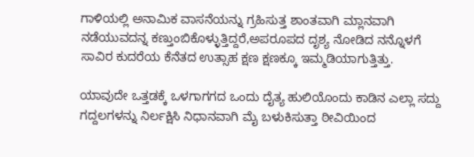ಗಾಳಿಯಲ್ಲಿ ಅನಾಮಿಕ ವಾಸನೆಯನ್ನು ಗ್ರಹಿಸುತ್ತ ಶಾಂತವಾಗಿ ಮ್ಲಾನವಾಗಿ ನಡೆಯುವದನ್ನ ಕಣ್ತುಂಬಿಕೊಳ್ಳುತ್ತಿದ್ದರೆ,ಅಪರೂಪದ ದೃಶ್ಯ ನೋಡಿದ ನನ್ನೊಳಗೆ ಸಾವಿರ ಕುದರೆಯ ಕೆನೆತದ ಉತ್ಸಾಹ ಕ್ಷಣ ಕ್ಷಣಕ್ಕೂ ಇಮ್ಮಡಿಯಾಗುತ್ತಿತ್ತು.

ಯಾವುದೇ ಒತ್ತಡಕ್ಕೆ ಒಳಗಾಗಗದ ಒಂದು ದೈತ್ಯ ಹುಲಿಯೊಂದು ಕಾಡಿನ ಎಲ್ಲಾ ಸದ್ದು ಗದ್ದಲಗಳನ್ನು ನಿರ್ಲಕ್ಷಿಸಿ ನಿಧಾನವಾಗಿ ಮೈ ಬಳುಕಿಸುತ್ತಾ ಠೀವಿಯಿಂದ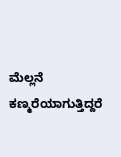ಮೆಲ್ಲನೆ ಕಣ್ಮರೆಯಾಗುತ್ತಿದ್ದರೆ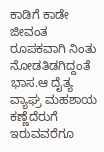ಕಾಡಿಗೆ ಕಾಡೇ ಜೀವಂತ ರೂಪಕವಾಗಿ ನಿಂತು ನೋಡತಿಡಗಿದ್ದಂತೆ ಭಾಸ.ಆ ದೈತ್ಯ ವ್ಯಾಘ್ರ ಮಹಶಾಯ ಕಣ್ಣೆದೆರುಗೆ ಇರುವವರೆಗೂ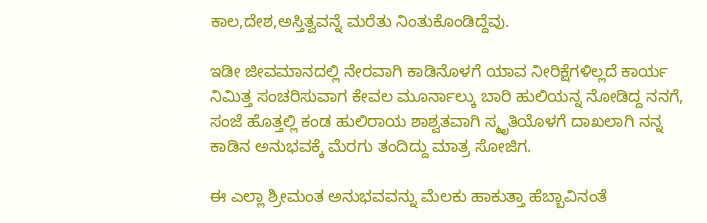ಕಾಲ,ದೇಶ,ಅಸ್ತಿತ್ವವನ್ನೆ ಮರೆತು ನಿಂತುಕೊಂಡಿದ್ದೆವು.

ಇಡೀ ಜೀವಮಾನದಲ್ಲಿ ನೇರವಾಗಿ ಕಾಡಿನೊಳಗೆ ಯಾವ ನೀರಿಕ್ಷೆಗಳಿಲ್ಲದೆ ಕಾರ್ಯ ನಿಮಿತ್ತ ಸಂಚರಿಸುವಾಗ ಕೇವಲ ಮೂರ್ನಾಲ್ಕು ಬಾರಿ ಹುಲಿಯನ್ನ ನೋಡಿದ್ದ ನನಗೆ, ಸಂಜೆ ಹೊತ್ತಲ್ಲಿ ಕಂಡ ಹುಲಿರಾಯ ಶಾಶ್ವತವಾಗಿ ಸ್ಮೃತಿಯೊಳಗೆ ದಾಖಲಾಗಿ ನನ್ನ ಕಾಡಿನ ಅನುಭವಕ್ಕೆ ಮೆರಗು ತಂದಿದ್ದು ಮಾತ್ರ ಸೋಜಿಗ.

ಈ ಎಲ್ಲಾ ಶ್ರೀಮಂತ ಅನುಭವವನ್ನು ಮೆಲಕು ಹಾಕುತ್ತಾ ಹೆಬ್ಬಾವಿನಂತೆ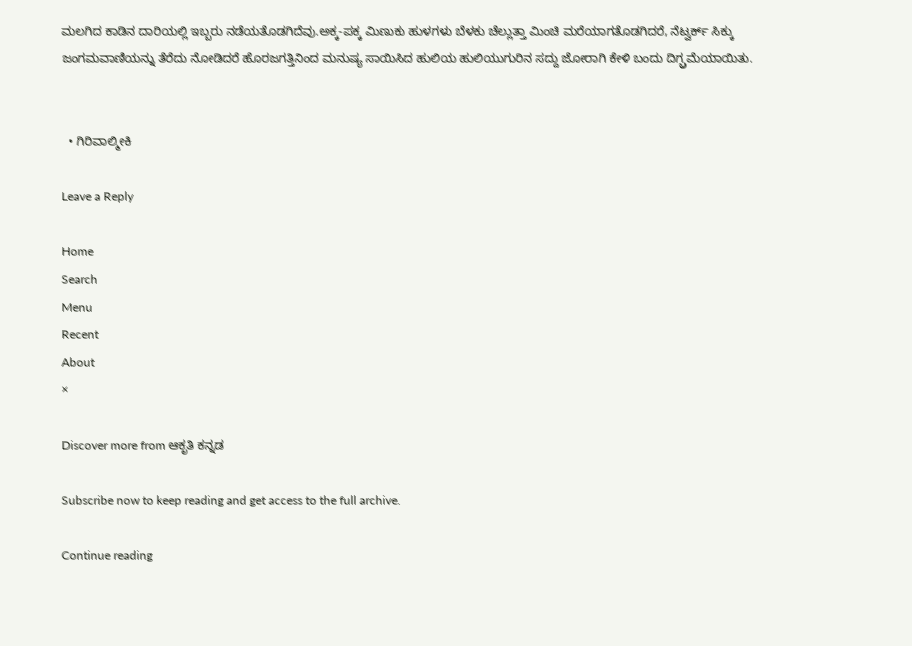ಮಲಗಿದ ಕಾಡಿನ ದಾರಿಯಲ್ಲಿ ಇಬ್ಬರು ನಡೆಯತೊಡಗಿದೆವು.ಅಕ್ಕ-ಪಕ್ಕ ಮಿಣುಕು ಹುಳಗಳು ಬೆಳಕು ಚೆಲ್ಲುತ್ತಾ ಮಿಂಚಿ ಮರೆಯಾಗತೊಡಗಿದರೆ, ನೆಟ್ವರ್ಕ್ ಸಿಕ್ಕು ಜಂಗಮವಾಣಿಯನ್ನು ತೆರೆದು ನೋಡಿದರೆ ಹೊರಜಗತ್ತಿನಿಂದ ಮನುಷ್ಯ ಸಾಯಿಸಿದ ಹುಲಿಯ ಹುಲಿಯುಗುರಿನ ಸದ್ದು ಜೋರಾಗಿ ಕೇಳಿ ಬಂದು ದಿಗ್ಬ್ರಮೆಯಾಯಿತು.


  • ಗಿರಿವಾಲ್ಮೀಕಿ

Leave a Reply

Home
Search
Menu
Recent
About
×

Discover more from ಆಕೃತಿ ಕನ್ನಡ

Subscribe now to keep reading and get access to the full archive.

Continue reading